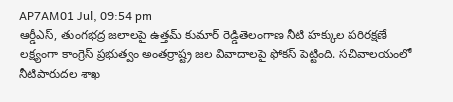AP7AM01 Jul, 09:54 pm
ఆర్డీఎస్, తుంగభద్ర జలాలపై ఉత్తమ్ కుమార్ రెడ్డితెలంగాణ నీటి హక్కుల పరిరక్షణే లక్ష్యంగా కాంగ్రెస్ ప్రభుత్వం అంతర్రాష్ట్ర జల వివాదాలపై ఫోకస్ పెట్టింది. సచివాలయంలో నీటిపారుదల శాఖ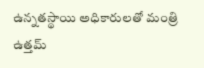ఉన్నతస్థాయి అధికారులతో మంత్రి ఉత్తమ్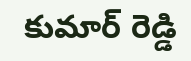కుమార్ రెడ్డి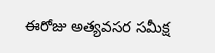ఈరోజు అత్యవసర సమీక్ష